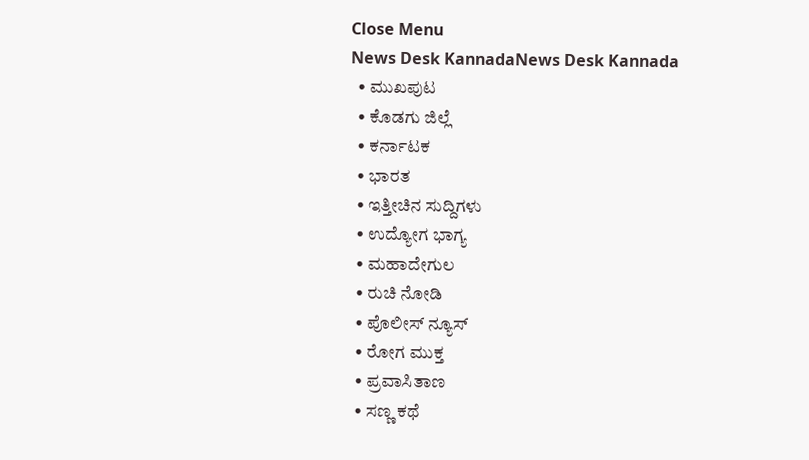Close Menu
News Desk KannadaNews Desk Kannada
  • ಮುಖಪುಟ
  • ಕೊಡಗು ಜಿಲ್ಲೆ
  • ಕರ್ನಾಟಕ
  • ಭಾರತ
  • ಇತ್ತೀಚಿನ ಸುದ್ದಿಗಳು
  • ಉದ್ಯೋಗ ಭಾಗ್ಯ
  • ಮಹಾದೇಗುಲ
  • ರುಚಿ ನೋಡಿ
  • ಪೊಲೀಸ್ ನ್ಯೂಸ್
  • ರೋಗ ಮುಕ್ತ
  • ಪ್ರವಾಸಿತಾಣ
  • ಸಣ್ಣ ಕಥೆ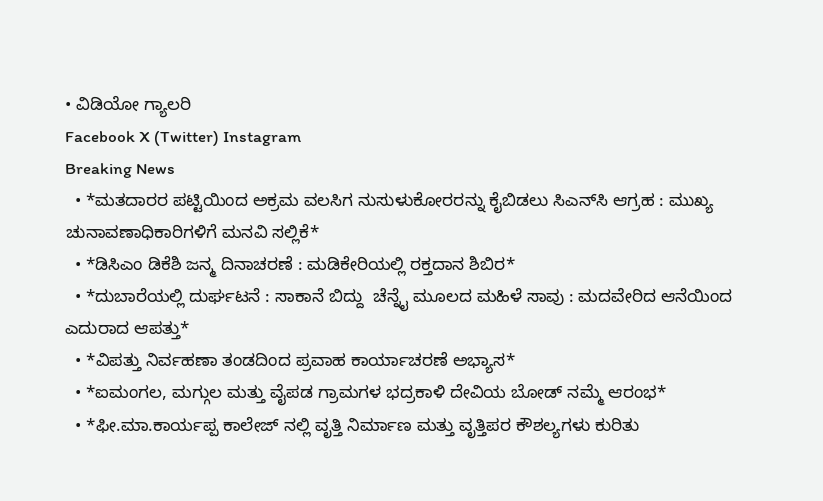• ವಿಡಿಯೋ ಗ್ಯಾಲರಿ
Facebook X (Twitter) Instagram
Breaking News
  • *ಮತದಾರರ ಪಟ್ಟಿಯಿಂದ ಅಕ್ರಮ ವಲಸಿಗ ನುಸುಳುಕೋರರನ್ನು ಕೈಬಿಡಲು ಸಿಎನ್‌ಸಿ ಆಗ್ರಹ : ಮುಖ್ಯ ಚುನಾವಣಾಧಿಕಾರಿಗಳಿಗೆ ಮನವಿ ಸಲ್ಲಿಕೆ*
  • *ಡಿಸಿಎಂ ಡಿಕೆಶಿ ಜನ್ಮ ದಿನಾಚರಣೆ : ಮಡಿಕೇರಿಯಲ್ಲಿ ರಕ್ತದಾನ ಶಿಬಿರ*
  • *ದುಬಾರೆಯಲ್ಲಿ ದುರ್ಘಟನೆ : ಸಾಕಾನೆ ಬಿದ್ದು  ಚೆನ್ನೈ ಮೂಲದ ಮಹಿಳೆ ಸಾವು : ಮದವೇರಿದ ಆನೆಯಿಂದ ಎದುರಾದ ಆಪತ್ತು*
  • *ವಿಪತ್ತು ನಿರ್ವಹಣಾ ತಂಡದಿಂದ ಪ್ರವಾಹ ಕಾರ್ಯಾಚರಣೆ ಅಭ್ಯಾಸ*
  • *ಐಮಂಗಲ, ಮಗ್ಗುಲ ಮತ್ತು ವೈಪಡ ಗ್ರಾಮಗಳ ಭದ್ರಕಾಳಿ ದೇವಿಯ ಬೋಡ್ ನಮ್ಮೆ ಆರಂಭ*
  • *ಫೀ.ಮಾ.ಕಾರ್ಯಪ್ಪ ಕಾಲೇಜ್ ನಲ್ಲಿ ವೃತ್ತಿ ನಿರ್ಮಾಣ ಮತ್ತು ವೃತ್ತಿಪರ ಕೌಶಲ್ಯಗಳು ಕುರಿತು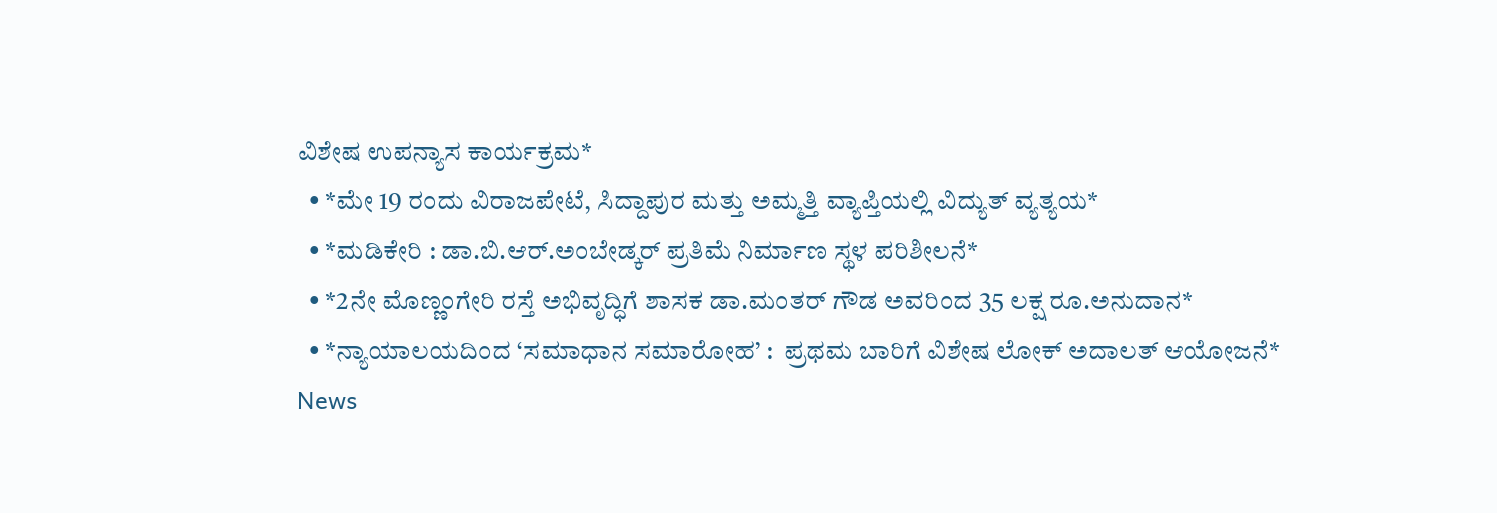ವಿಶೇಷ ಉಪನ್ಯಾಸ ಕಾರ್ಯಕ್ರಮ*
  • *ಮೇ 19 ರಂದು ವಿರಾಜಪೇಟೆ, ಸಿದ್ದಾಪುರ ಮತ್ತು ಅಮ್ಮತ್ತಿ ವ್ಯಾಪ್ತಿಯಲ್ಲಿ ವಿದ್ಯುತ್ ವ್ಯತ್ಯಯ*
  • *ಮಡಿಕೇರಿ : ಡಾ.ಬಿ.ಆರ್.ಅಂಬೇಡ್ಕರ್ ಪ್ರತಿಮೆ ನಿರ್ಮಾಣ ಸ್ಥಳ ಪರಿಶೀಲನೆ*
  • *2ನೇ ಮೊಣ್ಣಂಗೇರಿ ರಸ್ತೆ ಅಭಿವೃದ್ಧಿಗೆ ಶಾಸಕ ಡಾ.ಮಂತರ್ ಗೌಡ ಅವರಿಂದ 35 ಲಕ್ಷ ರೂ.ಅನುದಾನ*
  • *ನ್ಯಾಯಾಲಯದಿಂದ ‘ಸಮಾಧಾನ ಸಮಾರೋಹ’ :  ಪ್ರಥಮ ಬಾರಿಗೆ ವಿಶೇಷ ಲೋಕ್ ಅದಾಲತ್ ಆಯೋಜನೆ*
News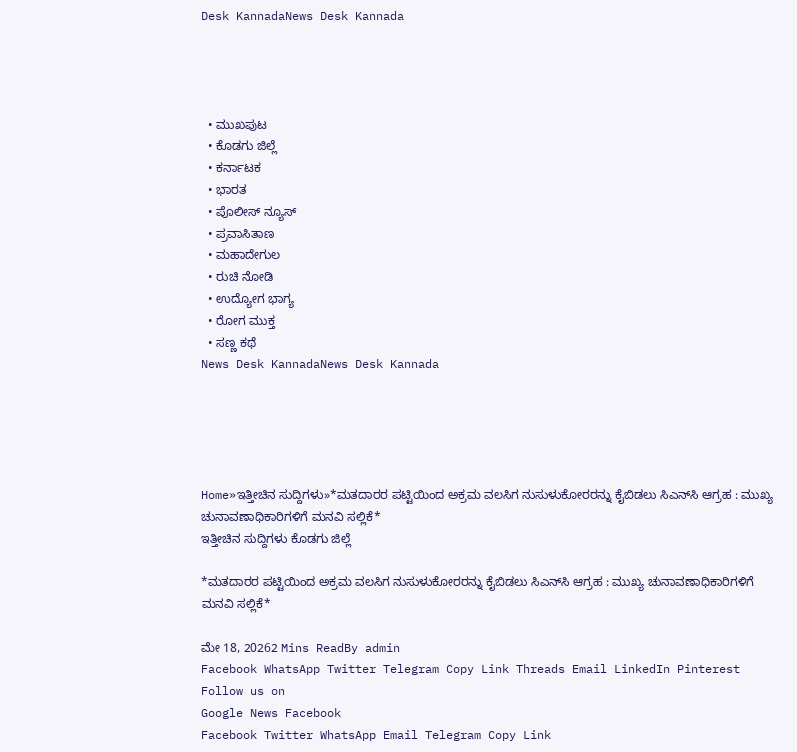Desk KannadaNews Desk Kannada




  • ಮುಖಪುಟ
  • ಕೊಡಗು ಜಿಲ್ಲೆ
  • ಕರ್ನಾಟಕ
  • ಭಾರತ
  • ಪೊಲೀಸ್ ನ್ಯೂಸ್
  • ಪ್ರವಾಸಿತಾಣ
  • ಮಹಾದೇಗುಲ
  • ರುಚಿ ನೋಡಿ
  • ಉದ್ಯೋಗ ಭಾಗ್ಯ
  • ರೋಗ ಮುಕ್ತ
  • ಸಣ್ಣ ಕಥೆ
News Desk KannadaNews Desk Kannada





Home»ಇತ್ತೀಚಿನ ಸುದ್ದಿಗಳು»*ಮತದಾರರ ಪಟ್ಟಿಯಿಂದ ಅಕ್ರಮ ವಲಸಿಗ ನುಸುಳುಕೋರರನ್ನು ಕೈಬಿಡಲು ಸಿಎನ್‌ಸಿ ಆಗ್ರಹ : ಮುಖ್ಯ ಚುನಾವಣಾಧಿಕಾರಿಗಳಿಗೆ ಮನವಿ ಸಲ್ಲಿಕೆ*
ಇತ್ತೀಚಿನ ಸುದ್ದಿಗಳು ಕೊಡಗು ಜಿಲ್ಲೆ

*ಮತದಾರರ ಪಟ್ಟಿಯಿಂದ ಅಕ್ರಮ ವಲಸಿಗ ನುಸುಳುಕೋರರನ್ನು ಕೈಬಿಡಲು ಸಿಎನ್‌ಸಿ ಆಗ್ರಹ : ಮುಖ್ಯ ಚುನಾವಣಾಧಿಕಾರಿಗಳಿಗೆ ಮನವಿ ಸಲ್ಲಿಕೆ*

ಮೇ 18, 20262 Mins ReadBy admin
Facebook WhatsApp Twitter Telegram Copy Link Threads Email LinkedIn Pinterest
Follow us on
Google News Facebook
Facebook Twitter WhatsApp Email Telegram Copy Link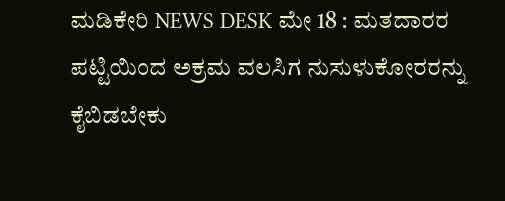ಮಡಿಕೇರಿ NEWS DESK ಮೇ 18 : ಮತದಾರರ ಪಟ್ಟಿಯಿಂದ ಅಕ್ರಮ ವಲಸಿಗ ನುಸುಳುಕೋರರನ್ನು ಕೈಬಿಡಬೇಕು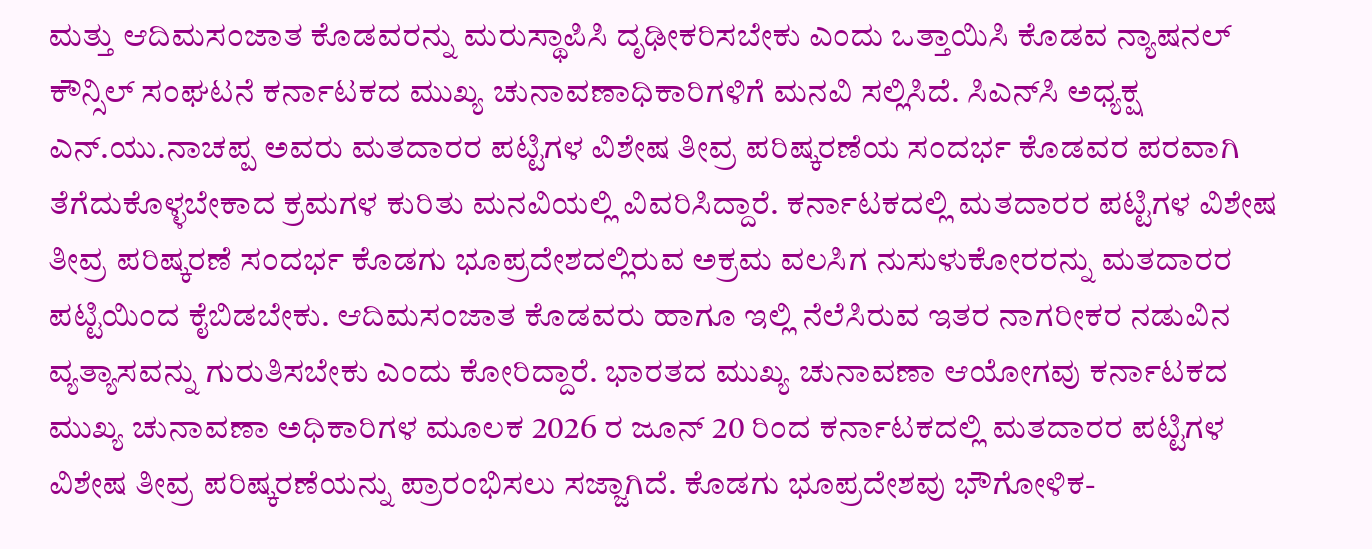ಮತ್ತು ಆದಿಮಸಂಜಾತ ಕೊಡವರನ್ನು ಮರುಸ್ಥಾಪಿಸಿ ದೃಢೀಕರಿಸಬೇಕು ಎಂದು ಒತ್ತಾಯಿಸಿ ಕೊಡವ ನ್ಯಾಷನಲ್ ಕೌನ್ಸಿಲ್ ಸಂಘಟನೆ ಕರ್ನಾಟಕದ ಮುಖ್ಯ ಚುನಾವಣಾಧಿಕಾರಿಗಳಿಗೆ ಮನವಿ ಸಲ್ಲಿಸಿದೆ. ಸಿಎನ್‌ಸಿ ಅಧ್ಯಕ್ಷ ಎನ್.ಯು.ನಾಚಪ್ಪ ಅವರು ಮತದಾರರ ಪಟ್ಟಿಗಳ ವಿಶೇಷ ತೀವ್ರ ಪರಿಷ್ಕರಣೆಯ ಸಂದರ್ಭ ಕೊಡವರ ಪರವಾಗಿ ತೆಗೆದುಕೊಳ್ಳಬೇಕಾದ ಕ್ರಮಗಳ ಕುರಿತು ಮನವಿಯಲ್ಲಿ ವಿವರಿಸಿದ್ದಾರೆ. ಕರ್ನಾಟಕದಲ್ಲಿ ಮತದಾರರ ಪಟ್ಟಿಗಳ ವಿಶೇಷ ತೀವ್ರ ಪರಿಷ್ಕರಣೆ ಸಂದರ್ಭ ಕೊಡಗು ಭೂಪ್ರದೇಶದಲ್ಲಿರುವ ಅಕ್ರಮ ವಲಸಿಗ ನುಸುಳುಕೋರರನ್ನು ಮತದಾರರ ಪಟ್ಟಿಯಿಂದ ಕೈಬಿಡಬೇಕು. ಆದಿಮಸಂಜಾತ ಕೊಡವರು ಹಾಗೂ ಇಲ್ಲಿ ನೆಲೆಸಿರುವ ಇತರ ನಾಗರೀಕರ ನಡುವಿನ ವ್ಯತ್ಯಾಸವನ್ನು ಗುರುತಿಸಬೇಕು ಎಂದು ಕೋರಿದ್ದಾರೆ. ಭಾರತದ ಮುಖ್ಯ ಚುನಾವಣಾ ಆಯೋಗವು ಕರ್ನಾಟಕದ ಮುಖ್ಯ ಚುನಾವಣಾ ಅಧಿಕಾರಿಗಳ ಮೂಲಕ 2026 ರ ಜೂನ್ 20 ರಿಂದ ಕರ್ನಾಟಕದಲ್ಲಿ ಮತದಾರರ ಪಟ್ಟಿಗಳ ವಿಶೇಷ ತೀವ್ರ ಪರಿಷ್ಕರಣೆಯನ್ನು ಪ್ರಾರಂಭಿಸಲು ಸಜ್ಜಾಗಿದೆ. ಕೊಡಗು ಭೂಪ್ರದೇಶವು ಭೌಗೋಳಿಕ-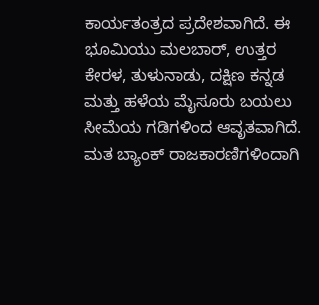ಕಾರ್ಯತಂತ್ರದ ಪ್ರದೇಶವಾಗಿದೆ. ಈ ಭೂಮಿಯು ಮಲಬಾರ್, ಉತ್ತರ ಕೇರಳ, ತುಳುನಾಡು, ದಕ್ಷಿಣ ಕನ್ನಡ ಮತ್ತು ಹಳೆಯ ಮೈಸೂರು ಬಯಲು ಸೀಮೆಯ ಗಡಿಗಳಿಂದ ಆವೃತವಾಗಿದೆ. ಮತ ಬ್ಯಾಂಕ್ ರಾಜಕಾರಣಿಗಳಿಂದಾಗಿ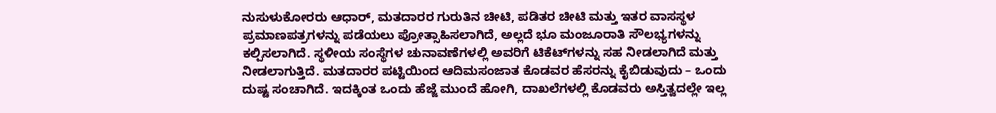ನುಸುಳುಕೋರರು ಆಧಾರ್, ಮತದಾರರ ಗುರುತಿನ ಚೀಟಿ, ಪಡಿತರ ಚೀಟಿ ಮತ್ತು ಇತರ ವಾಸಸ್ಥಳ ಪ್ರಮಾಣಪತ್ರಗಳನ್ನು ಪಡೆಯಲು ಪ್ರೋತ್ಸಾಹಿಸಲಾಗಿದೆ, ಅಲ್ಲದೆ ಭೂ ಮಂಜೂರಾತಿ ಸೌಲಭ್ಯಗಳನ್ನು ಕಲ್ಪಿಸಲಾಗಿದೆ. ಸ್ಥಳೀಯ ಸಂಸ್ಥೆಗಳ ಚುನಾವಣೆಗಳಲ್ಲಿ ಅವರಿಗೆ ಟಿಕೆಟ್‌ಗಳನ್ನು ಸಹ ನೀಡಲಾಗಿದೆ ಮತ್ತು ನೀಡಲಾಗುತ್ತಿದೆ. ಮತದಾರರ ಪಟ್ಟಿಯಿಂದ ಆದಿಮಸಂಜಾತ ಕೊಡವರ ಹೆಸರನ್ನು ಕೈಬಿಡುವುದು – ಒಂದು ದುಷ್ಟ ಸಂಚಾಗಿದೆ. ಇದಕ್ಕಿಂತ ಒಂದು ಹೆಜ್ಜೆ ಮುಂದೆ ಹೋಗಿ, ದಾಖಲೆಗಳಲ್ಲಿ ಕೊಡವರು ಅಸ್ತಿತ್ವದಲ್ಲೇ ಇಲ್ಲ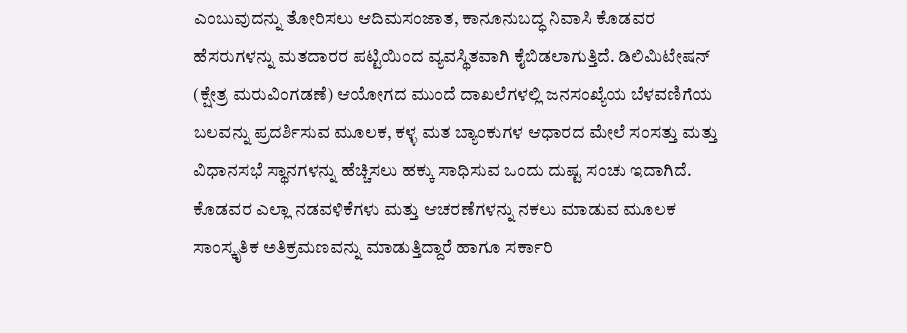ಎಂಬುವುದನ್ನು ತೋರಿಸಲು ಆದಿಮಸಂಜಾತ, ಕಾನೂನುಬದ್ಧ ನಿವಾಸಿ ಕೊಡವರ ಹೆಸರುಗಳನ್ನು ಮತದಾರರ ಪಟ್ಟಿಯಿಂದ ವ್ಯವಸ್ಥಿತವಾಗಿ ಕೈಬಿಡಲಾಗುತ್ತಿದೆ. ಡಿಲಿಮಿಟೇಷನ್ (ಕ್ಷೇತ್ರ ಮರುವಿಂಗಡಣೆ) ಆಯೋಗದ ಮುಂದೆ ದಾಖಲೆಗಳಲ್ಲಿ ಜನಸಂಖ್ಯೆಯ ಬೆಳವಣಿಗೆಯ ಬಲವನ್ನು ಪ್ರದರ್ಶಿಸುವ ಮೂಲಕ, ಕಳ್ಳ ಮತ ಬ್ಯಾಂಕುಗಳ ಆಧಾರದ ಮೇಲೆ ಸಂಸತ್ತು ಮತ್ತು ವಿಧಾನಸಭೆ ಸ್ಥಾನಗಳನ್ನು ಹೆಚ್ಚಿಸಲು ಹಕ್ಕು ಸಾಧಿಸುವ ಒಂದು ದುಷ್ಟ ಸಂಚು ಇದಾಗಿದೆ. ಕೊಡವರ ಎಲ್ಲಾ ನಡವಳಿಕೆಗಳು ಮತ್ತು ಆಚರಣೆಗಳನ್ನು ನಕಲು ಮಾಡುವ ಮೂಲಕ ಸಾಂಸ್ಕೃತಿಕ ಅತಿಕ್ರಮಣವನ್ನು ಮಾಡುತ್ತಿದ್ದಾರೆ ಹಾಗೂ ಸರ್ಕಾರಿ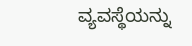ವ್ಯವಸ್ಥೆಯನ್ನು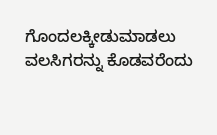ಗೊಂದಲಕ್ಕೀಡುಮಾಡಲು ವಲಸಿಗರನ್ನು ಕೊಡವರೆಂದು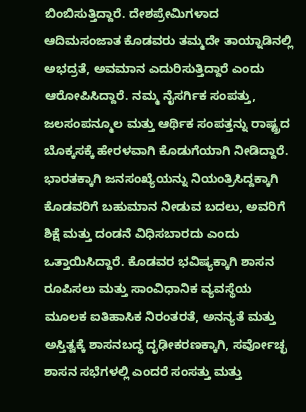ಬಿಂಬಿಸುತ್ತಿದ್ದಾರೆ. ದೇಶಪ್ರೇಮಿಗಳಾದ ಆದಿಮಸಂಜಾತ ಕೊಡವರು ತಮ್ಮದೇ ತಾಯ್ನಾಡಿನಲ್ಲಿ ಅಭದ್ರತೆ, ಅವಮಾನ ಎದುರಿಸುತ್ತಿದ್ದಾರೆ ಎಂದು ಆರೋಪಿಸಿದ್ದಾರೆ. ನಮ್ಮ ನೈಸರ್ಗಿಕ ಸಂಪತ್ತು, ಜಲಸಂಪನ್ಮೂಲ ಮತ್ತು ಆರ್ಥಿಕ ಸಂಪತ್ತನ್ನು ರಾಷ್ಟ್ರದ ಬೊಕ್ಕಸಕ್ಕೆ ಹೇರಳವಾಗಿ ಕೊಡುಗೆಯಾಗಿ ನೀಡಿದ್ದಾರೆ. ಭಾರತಕ್ಕಾಗಿ ಜನಸಂಖ್ಯೆಯನ್ನು ನಿಯಂತ್ರಿಸಿದ್ದಕ್ಕಾಗಿ ಕೊಡವರಿಗೆ ಬಹುಮಾನ ನೀಡುವ ಬದಲು, ಅವರಿಗೆ ಶಿಕ್ಷೆ ಮತ್ತು ದಂಡನೆ ವಿಧಿಸಬಾರದು ಎಂದು ಒತ್ತಾಯಿಸಿದ್ದಾರೆ. ಕೊಡವರ ಭವಿಷ್ಯಕ್ಕಾಗಿ ಶಾಸನ ರೂಪಿಸಲು ಮತ್ತು ಸಾಂವಿಧಾನಿಕ ವ್ಯವಸ್ಥೆಯ ಮೂಲಕ ಐತಿಹಾಸಿಕ ನಿರಂತರತೆ, ಅನನ್ಯತೆ ಮತ್ತು ಅಸ್ತಿತ್ವಕ್ಕೆ ಶಾಸನಬದ್ಧ ದೃಢೀಕರಣಕ್ಕಾಗಿ, ಸರ್ವೋಚ್ಛ ಶಾಸನ ಸಭೆಗಳಲ್ಲಿ ಎಂದರೆ ಸಂಸತ್ತು ಮತ್ತು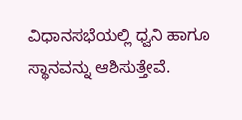ವಿಧಾನಸಭೆಯಲ್ಲಿ ಧ್ವನಿ ಹಾಗೂ ಸ್ಥಾನವನ್ನು ಆಶಿಸುತ್ತೇವೆ.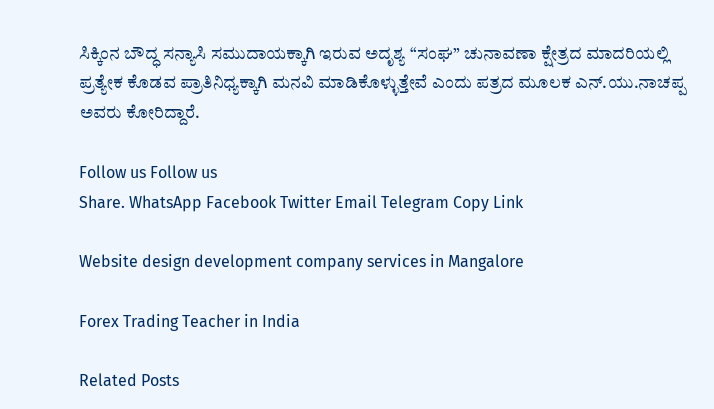ಸಿಕ್ಕಿಂನ ಬೌದ್ಧ ಸನ್ಯಾಸಿ ಸಮುದಾಯಕ್ಕಾಗಿ ಇರುವ ಅದೃಶ್ಯ “ಸಂಘ” ಚುನಾವಣಾ ಕ್ಷೇತ್ರದ ಮಾದರಿಯಲ್ಲಿ ಪ್ರತ್ಯೇಕ ಕೊಡವ ಪ್ರಾತಿನಿಧ್ಯಕ್ಕಾಗಿ ಮನವಿ ಮಾಡಿಕೊಳ್ಳುತ್ತೇವೆ ಎಂದು ಪತ್ರದ ಮೂಲಕ ಎನ್.ಯು.ನಾಚಪ್ಪ ಅವರು ಕೋರಿದ್ದಾರೆ.

Follow us Follow us
Share. WhatsApp Facebook Twitter Email Telegram Copy Link

Website design development company services in Mangalore

Forex Trading Teacher in India

Related Posts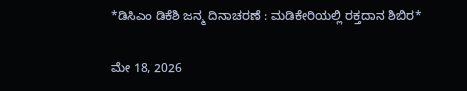*ಡಿಸಿಎಂ ಡಿಕೆಶಿ ಜನ್ಮ ದಿನಾಚರಣೆ : ಮಡಿಕೇರಿಯಲ್ಲಿ ರಕ್ತದಾನ ಶಿಬಿರ*

ಮೇ 18, 2026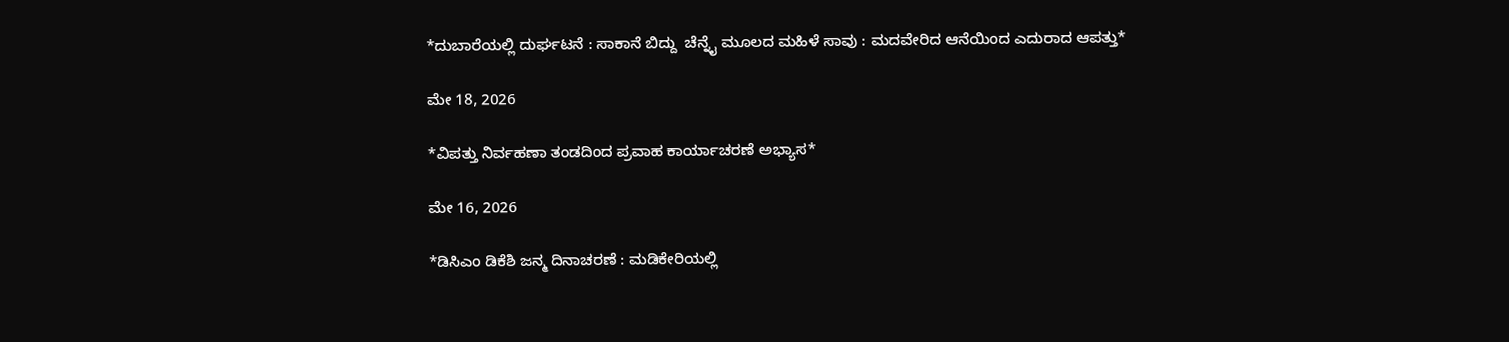*ದುಬಾರೆಯಲ್ಲಿ ದುರ್ಘಟನೆ : ಸಾಕಾನೆ ಬಿದ್ದು  ಚೆನ್ನೈ ಮೂಲದ ಮಹಿಳೆ ಸಾವು : ಮದವೇರಿದ ಆನೆಯಿಂದ ಎದುರಾದ ಆಪತ್ತು*

ಮೇ 18, 2026

*ವಿಪತ್ತು ನಿರ್ವಹಣಾ ತಂಡದಿಂದ ಪ್ರವಾಹ ಕಾರ್ಯಾಚರಣೆ ಅಭ್ಯಾಸ*

ಮೇ 16, 2026

*ಡಿಸಿಎಂ ಡಿಕೆಶಿ ಜನ್ಮ ದಿನಾಚರಣೆ : ಮಡಿಕೇರಿಯಲ್ಲಿ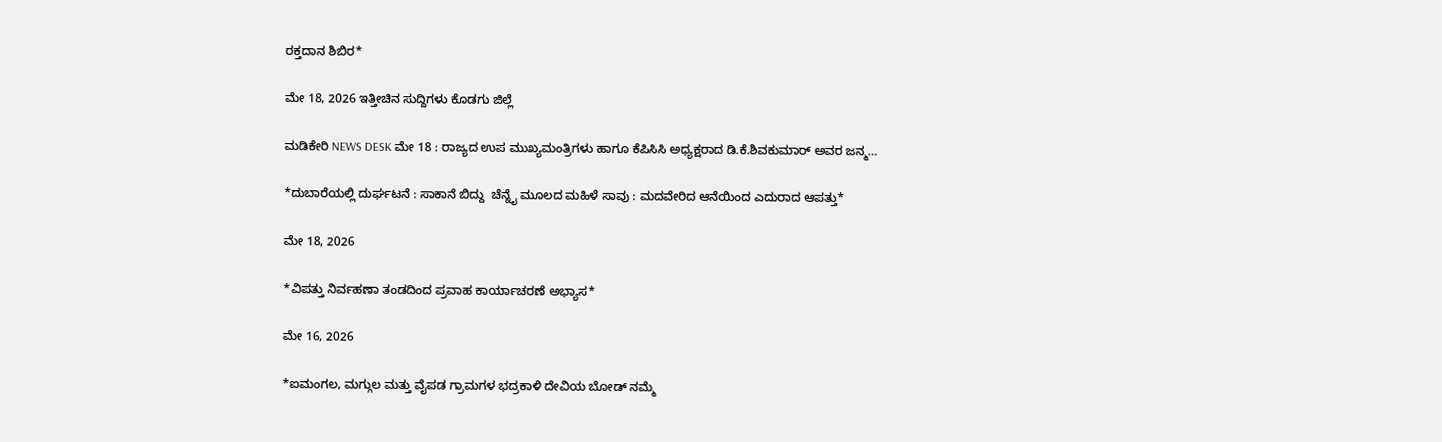ರಕ್ತದಾನ ಶಿಬಿರ*

ಮೇ 18, 2026 ಇತ್ತೀಚಿನ ಸುದ್ದಿಗಳು ಕೊಡಗು ಜಿಲ್ಲೆ

ಮಡಿಕೇರಿ NEWS DESK ಮೇ 18 : ರಾಜ್ಯದ ಉಪ ಮುಖ್ಯಮಂತ್ರಿಗಳು ಹಾಗೂ ಕೆಪಿಸಿಸಿ ಅಧ್ಯಕ್ಷರಾದ ಡಿ.ಕೆ.ಶಿವಕುಮಾರ್ ಅವರ ಜನ್ಮ…

*ದುಬಾರೆಯಲ್ಲಿ ದುರ್ಘಟನೆ : ಸಾಕಾನೆ ಬಿದ್ದು  ಚೆನ್ನೈ ಮೂಲದ ಮಹಿಳೆ ಸಾವು : ಮದವೇರಿದ ಆನೆಯಿಂದ ಎದುರಾದ ಆಪತ್ತು*

ಮೇ 18, 2026

*ವಿಪತ್ತು ನಿರ್ವಹಣಾ ತಂಡದಿಂದ ಪ್ರವಾಹ ಕಾರ್ಯಾಚರಣೆ ಅಭ್ಯಾಸ*

ಮೇ 16, 2026

*ಐಮಂಗಲ, ಮಗ್ಗುಲ ಮತ್ತು ವೈಪಡ ಗ್ರಾಮಗಳ ಭದ್ರಕಾಳಿ ದೇವಿಯ ಬೋಡ್ ನಮ್ಮೆ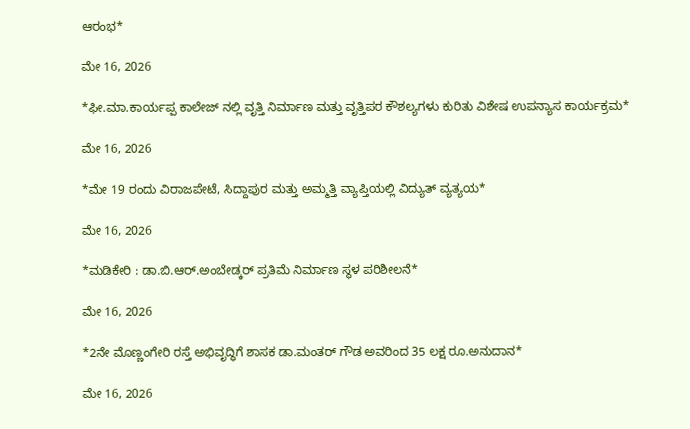ಆರಂಭ*

ಮೇ 16, 2026

*ಫೀ.ಮಾ.ಕಾರ್ಯಪ್ಪ ಕಾಲೇಜ್ ನಲ್ಲಿ ವೃತ್ತಿ ನಿರ್ಮಾಣ ಮತ್ತು ವೃತ್ತಿಪರ ಕೌಶಲ್ಯಗಳು ಕುರಿತು ವಿಶೇಷ ಉಪನ್ಯಾಸ ಕಾರ್ಯಕ್ರಮ*

ಮೇ 16, 2026

*ಮೇ 19 ರಂದು ವಿರಾಜಪೇಟೆ, ಸಿದ್ದಾಪುರ ಮತ್ತು ಅಮ್ಮತ್ತಿ ವ್ಯಾಪ್ತಿಯಲ್ಲಿ ವಿದ್ಯುತ್ ವ್ಯತ್ಯಯ*

ಮೇ 16, 2026

*ಮಡಿಕೇರಿ : ಡಾ.ಬಿ.ಆರ್.ಅಂಬೇಡ್ಕರ್ ಪ್ರತಿಮೆ ನಿರ್ಮಾಣ ಸ್ಥಳ ಪರಿಶೀಲನೆ*

ಮೇ 16, 2026

*2ನೇ ಮೊಣ್ಣಂಗೇರಿ ರಸ್ತೆ ಅಭಿವೃದ್ಧಿಗೆ ಶಾಸಕ ಡಾ.ಮಂತರ್ ಗೌಡ ಅವರಿಂದ 35 ಲಕ್ಷ ರೂ.ಅನುದಾನ*

ಮೇ 16, 2026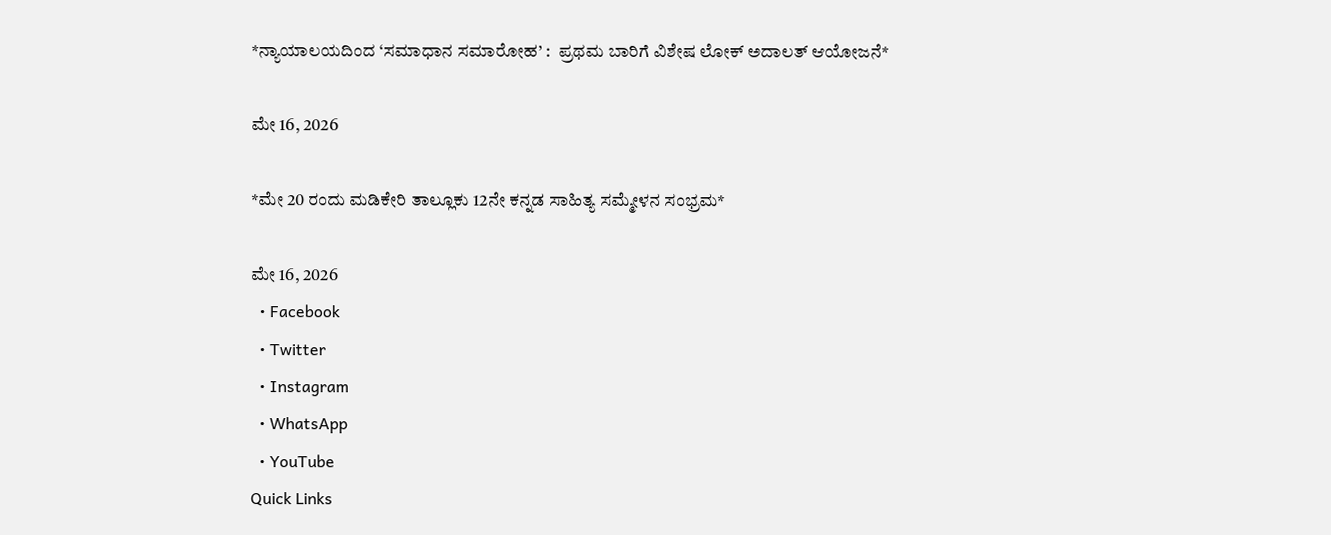*ನ್ಯಾಯಾಲಯದಿಂದ ‘ಸಮಾಧಾನ ಸಮಾರೋಹ’ :  ಪ್ರಥಮ ಬಾರಿಗೆ ವಿಶೇಷ ಲೋಕ್ ಅದಾಲತ್ ಆಯೋಜನೆ*

ಮೇ 16, 2026

*ಮೇ 20 ರಂದು ಮಡಿಕೇರಿ ತಾಲ್ಲೂಕು 12ನೇ ಕನ್ನಡ ಸಾಹಿತ್ಯ ಸಮ್ಮೇಳನ ಸಂಭ್ರಮ*

ಮೇ 16, 2026
  • Facebook
  • Twitter
  • Instagram
  • WhatsApp
  • YouTube
Quick Links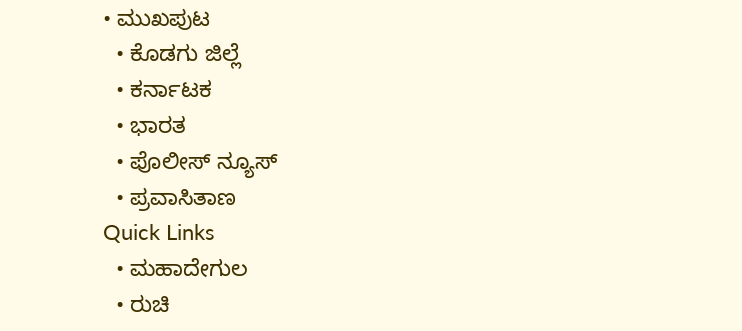• ಮುಖಪುಟ
  • ಕೊಡಗು ಜಿಲ್ಲೆ
  • ಕರ್ನಾಟಕ
  • ಭಾರತ
  • ಪೊಲೀಸ್ ನ್ಯೂಸ್
  • ಪ್ರವಾಸಿತಾಣ
Quick Links
  • ಮಹಾದೇಗುಲ
  • ರುಚಿ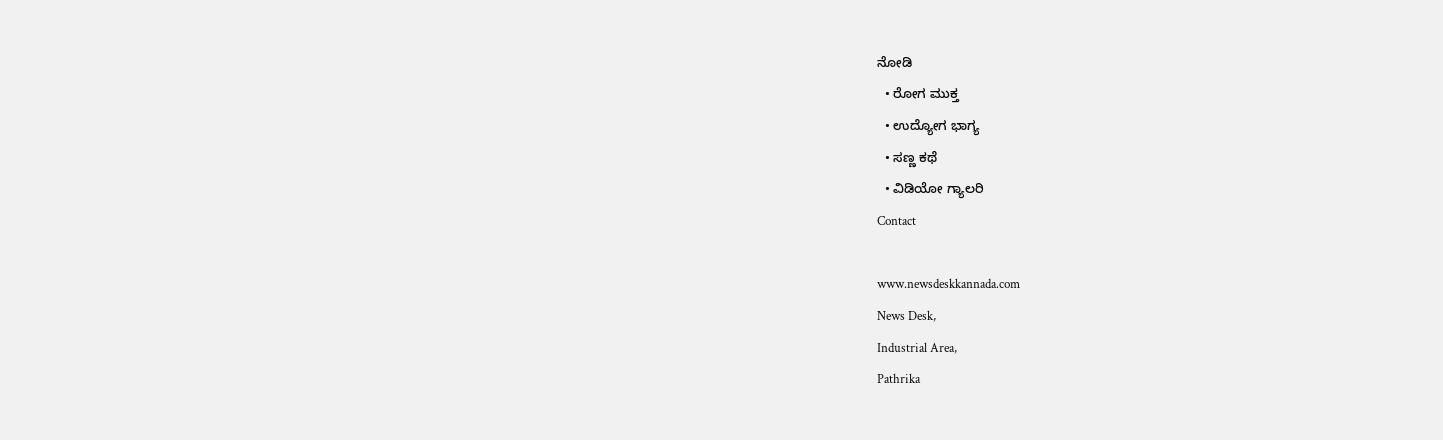ನೋಡಿ
  • ರೋಗ ಮುಕ್ತ
  • ಉದ್ಯೋಗ ಭಾಗ್ಯ
  • ಸಣ್ಣ ಕಥೆ
  • ವಿಡಿಯೋ ಗ್ಯಾಲರಿ
Contact

www.newsdeskkannada.com
News Desk,
Industrial Area,
Pathrika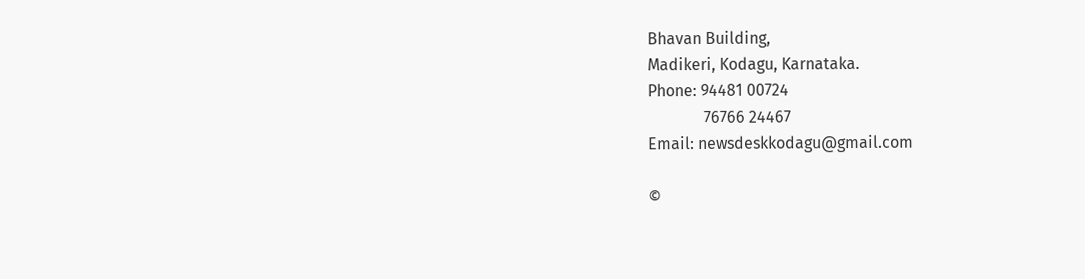Bhavan Building,
Madikeri, Kodagu, Karnataka.
Phone: 94481 00724
              76766 24467
Email: newsdeskkodagu@gmail.com

©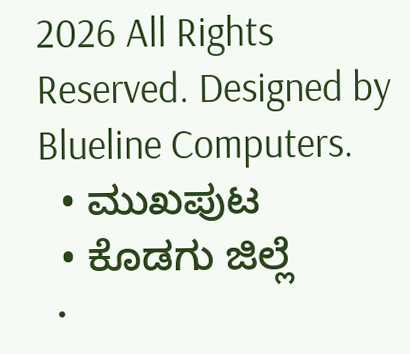2026 All Rights Reserved. Designed by Blueline Computers.
  • ಮುಖಪುಟ
  • ಕೊಡಗು ಜಿಲ್ಲೆ
  •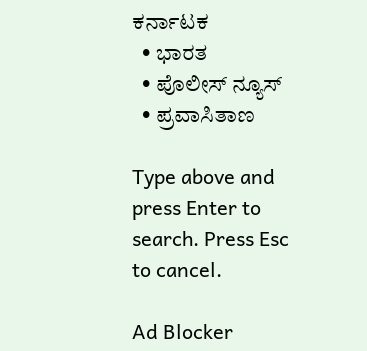ಕರ್ನಾಟಕ
  • ಭಾರತ
  • ಪೊಲೀಸ್ ನ್ಯೂಸ್
  • ಪ್ರವಾಸಿತಾಣ

Type above and press Enter to search. Press Esc to cancel.

Ad Blocker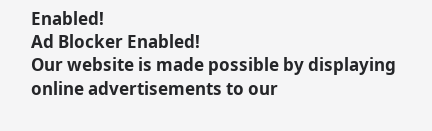Enabled!
Ad Blocker Enabled!
Our website is made possible by displaying online advertisements to our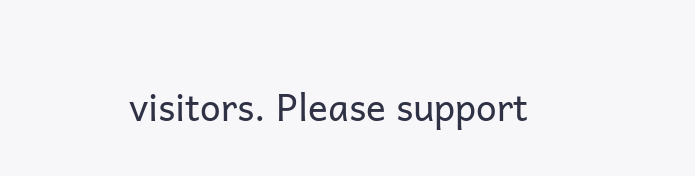visitors. Please support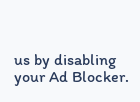us by disabling your Ad Blocker.